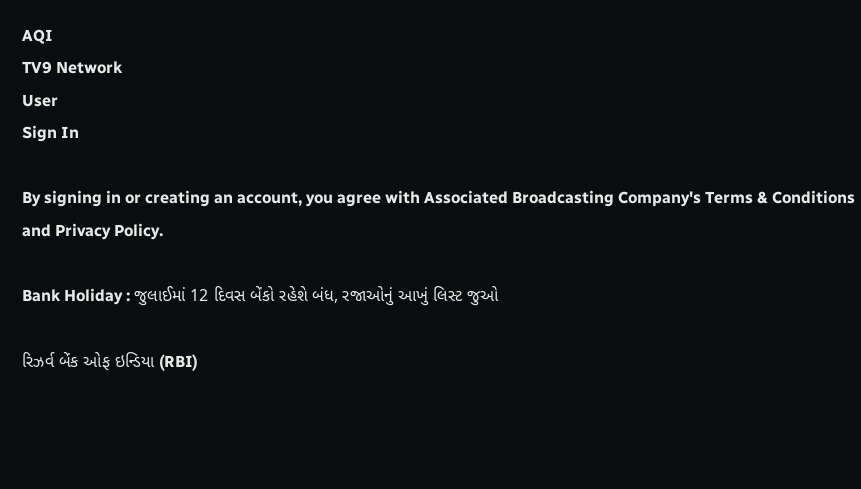AQI
TV9 Network
User
Sign In

By signing in or creating an account, you agree with Associated Broadcasting Company's Terms & Conditions and Privacy Policy.

Bank Holiday : જુલાઈમાં 12 દિવસ બેંકો રહેશે બંધ, રજાઓનું આખું લિસ્ટ જુઓ

રિઝર્વ બેંક ઓફ ઇન્ડિયા (RBI)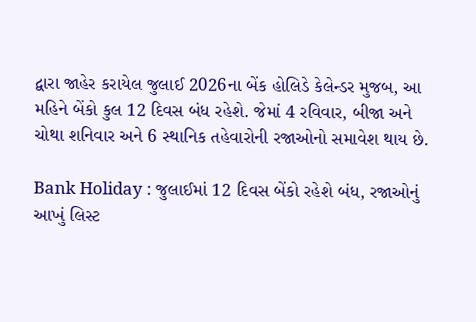દ્વારા જાહેર કરાયેલ જુલાઈ 2026ના બેંક હોલિડે કેલેન્ડર મુજબ, આ મહિને બેંકો કુલ 12 દિવસ બંધ રહેશે. જેમાં 4 રવિવાર, બીજા અને ચોથા શનિવાર અને 6 સ્થાનિક તહેવારોની રજાઓનો સમાવેશ થાય છે.

Bank Holiday : જુલાઈમાં 12 દિવસ બેંકો રહેશે બંધ, રજાઓનું આખું લિસ્ટ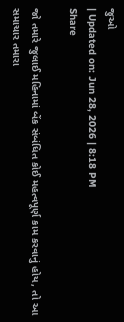જુઓ
| Updated on: Jun 28, 2026 | 8:18 PM
Share

જો તમારે જુલાઈ મહિનામાં બેંક સંબંધિત કોઈ મહત્વપૂર્ણ કામ કરવાનું હોય, તો આ સમાચાર તમારા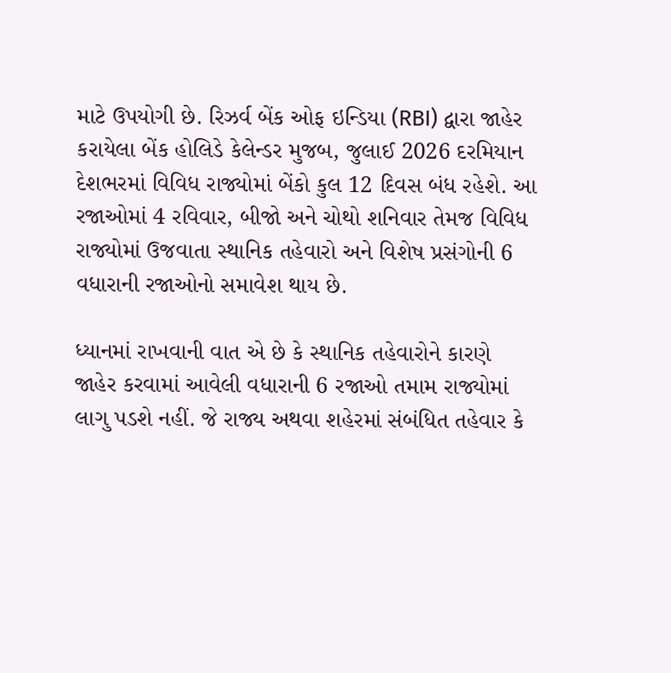માટે ઉપયોગી છે. રિઝર્વ બેંક ઓફ ઇન્ડિયા (RBI) દ્વારા જાહેર કરાયેલા બેંક હોલિડે કેલેન્ડર મુજબ, જુલાઈ 2026 દરમિયાન દેશભરમાં વિવિધ રાજ્યોમાં બેંકો કુલ 12 દિવસ બંધ રહેશે. આ રજાઓમાં 4 રવિવાર, બીજો અને ચોથો શનિવાર તેમજ વિવિધ રાજ્યોમાં ઉજવાતા સ્થાનિક તહેવારો અને વિશેષ પ્રસંગોની 6 વધારાની રજાઓનો સમાવેશ થાય છે.

ધ્યાનમાં રાખવાની વાત એ છે કે સ્થાનિક તહેવારોને કારણે જાહેર કરવામાં આવેલી વધારાની 6 રજાઓ તમામ રાજ્યોમાં લાગુ પડશે નહીં. જે રાજ્ય અથવા શહેરમાં સંબંધિત તહેવાર કે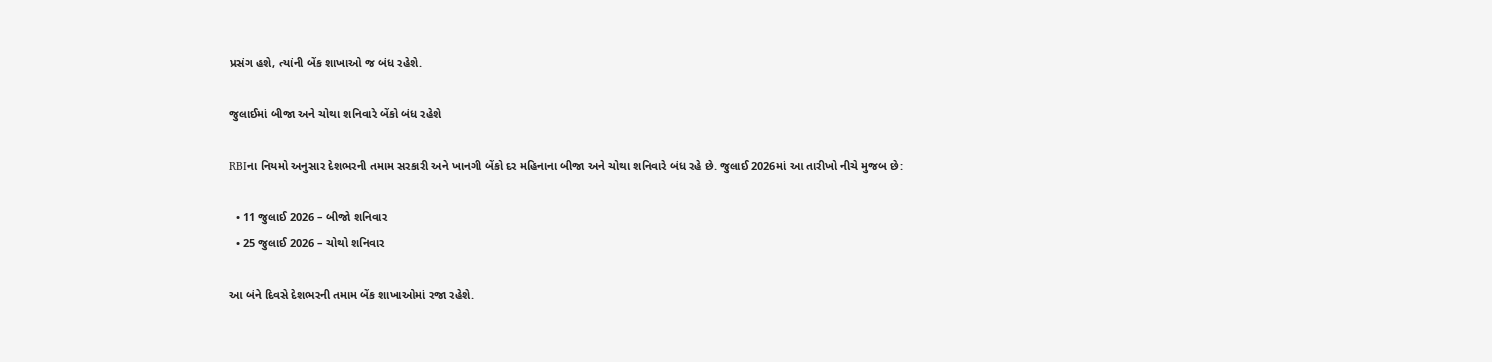પ્રસંગ હશે, ત્યાંની બેંક શાખાઓ જ બંધ રહેશે.

જુલાઈમાં બીજા અને ચોથા શનિવારે બેંકો બંધ રહેશે

RBIના નિયમો અનુસાર દેશભરની તમામ સરકારી અને ખાનગી બેંકો દર મહિનાના બીજા અને ચોથા શનિવારે બંધ રહે છે. જુલાઈ 2026માં આ તારીખો નીચે મુજબ છે:

  • 11 જુલાઈ 2026 – બીજો શનિવાર
  • 25 જુલાઈ 2026 – ચોથો શનિવાર

આ બંને દિવસે દેશભરની તમામ બેંક શાખાઓમાં રજા રહેશે.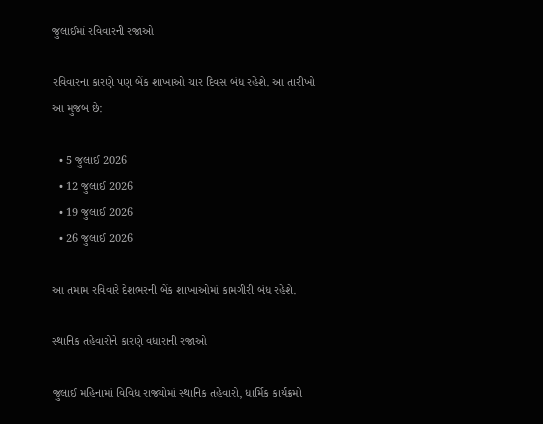જુલાઈમાં રવિવારની રજાઓ

રવિવારના કારણે પણ બેંક શાખાઓ ચાર દિવસ બંધ રહેશે. આ તારીખો આ મુજબ છે:

  • 5 જુલાઈ 2026
  • 12 જુલાઈ 2026
  • 19 જુલાઈ 2026
  • 26 જુલાઈ 2026

આ તમામ રવિવારે દેશભરની બેંક શાખાઓમાં કામગીરી બંધ રહેશે.

સ્થાનિક તહેવારોને કારણે વધારાની રજાઓ

જુલાઈ મહિનામાં વિવિધ રાજ્યોમાં સ્થાનિક તહેવારો, ધાર્મિક કાર્યક્રમો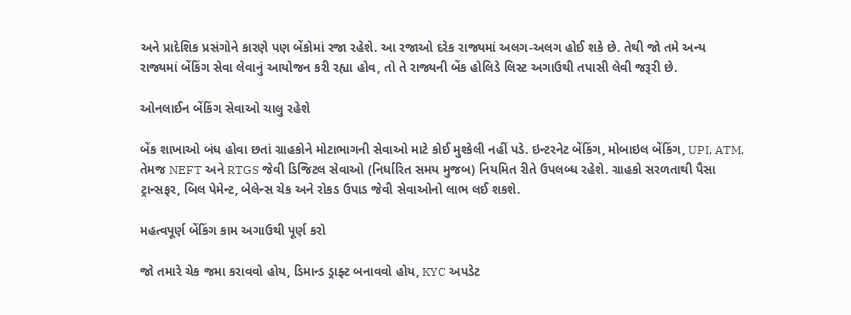અને પ્રાદેશિક પ્રસંગોને કારણે પણ બેંકોમાં રજા રહેશે. આ રજાઓ દરેક રાજ્યમાં અલગ-અલગ હોઈ શકે છે. તેથી જો તમે અન્ય રાજ્યમાં બેંકિંગ સેવા લેવાનું આયોજન કરી રહ્યા હોવ, તો તે રાજ્યની બેંક હોલિડે લિસ્ટ અગાઉથી તપાસી લેવી જરૂરી છે.

ઓનલાઈન બેંકિંગ સેવાઓ ચાલુ રહેશે

બેંક શાખાઓ બંધ હોવા છતાં ગ્રાહકોને મોટાભાગની સેવાઓ માટે કોઈ મુશ્કેલી નહીં પડે. ઇન્ટરનેટ બેંકિંગ, મોબાઇલ બેંકિંગ, UPI, ATM, તેમજ NEFT અને RTGS જેવી ડિજિટલ સેવાઓ (નિર્ધારિત સમય મુજબ) નિયમિત રીતે ઉપલબ્ધ રહેશે. ગ્રાહકો સરળતાથી પૈસા ટ્રાન્સફર, બિલ પેમેન્ટ, બેલેન્સ ચેક અને રોકડ ઉપાડ જેવી સેવાઓનો લાભ લઈ શકશે.

મહત્વપૂર્ણ બેંકિંગ કામ અગાઉથી પૂર્ણ કરો

જો તમારે ચેક જમા કરાવવો હોય, ડિમાન્ડ ડ્રાફ્ટ બનાવવો હોય, KYC અપડેટ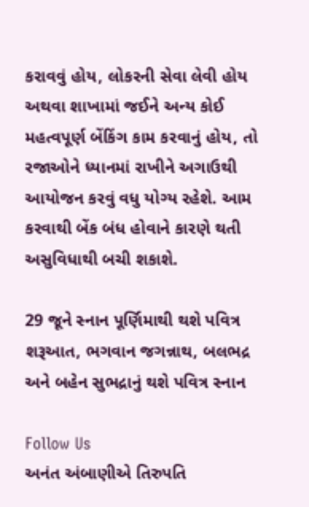કરાવવું હોય, લોકરની સેવા લેવી હોય અથવા શાખામાં જઈને અન્ય કોઈ મહત્વપૂર્ણ બેંકિંગ કામ કરવાનું હોય, તો રજાઓને ધ્યાનમાં રાખીને અગાઉથી આયોજન કરવું વધુ યોગ્ય રહેશે. આમ કરવાથી બેંક બંધ હોવાને કારણે થતી અસુવિધાથી બચી શકાશે.

29 જૂને સ્નાન પૂર્ણિમાથી થશે પવિત્ર શરૂઆત, ભગવાન જગન્નાથ, બલભદ્ર અને બહેન સુભદ્રાનું થશે પવિત્ર સ્નાન

Follow Us
અનંત અંબાણીએ તિરુપતિ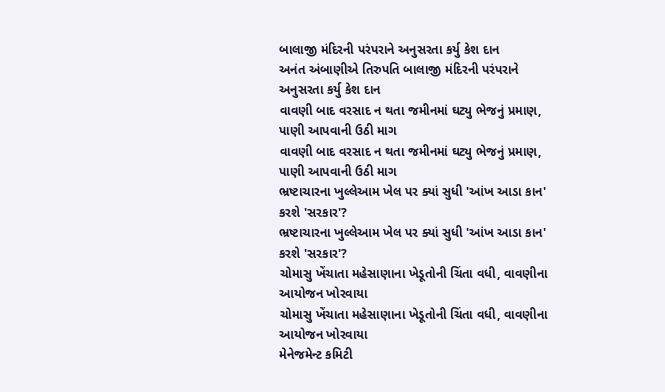બાલાજી મંદિરની પરંપરાને અનુસરતા કર્યુ કેશ દાન
અનંત અંબાણીએ તિરુપતિ બાલાજી મંદિરની પરંપરાને અનુસરતા કર્યુ કેશ દાન
વાવણી બાદ વરસાદ ન થતા જમીનમાં ઘટ્યુ ભેજનું પ્રમાણ, પાણી આપવાની ઉઠી માગ
વાવણી બાદ વરસાદ ન થતા જમીનમાં ઘટ્યુ ભેજનું પ્રમાણ, પાણી આપવાની ઉઠી માગ
ભ્રષ્ટાચારના ખુલ્લેઆમ ખેલ પર ક્યાં સુધી 'આંખ આડા કાન' કરશે 'સરકાર'?
ભ્રષ્ટાચારના ખુલ્લેઆમ ખેલ પર ક્યાં સુધી 'આંખ આડા કાન' કરશે 'સરકાર'?
ચોમાસુ ખેંચાતા મહેસાણાના ખેડૂતોની ચિંતા વધી, વાવણીના આયોજન ખોરવાયા
ચોમાસુ ખેંચાતા મહેસાણાના ખેડૂતોની ચિંતા વધી, વાવણીના આયોજન ખોરવાયા
મેનેજમેન્ટ કમિટી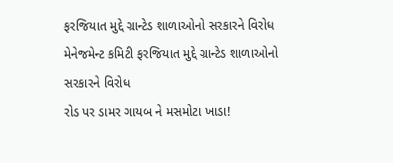ફરજિયાત મુદ્દે ગ્રાન્ટેડ શાળાઓનો સરકારને વિરોધ
મેનેજમેન્ટ કમિટી ફરજિયાત મુદ્દે ગ્રાન્ટેડ શાળાઓનો સરકારને વિરોધ
રોડ પર ડામર ગાયબ ને મસમોટા ખાડા!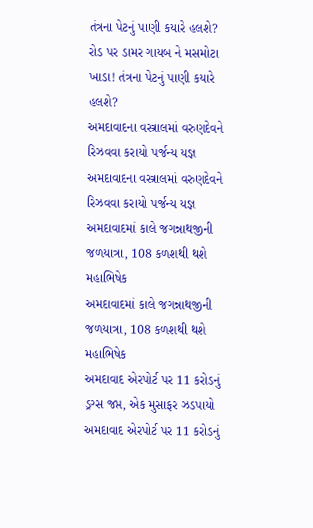તંત્રના પેટનું પાણી કયારે હલશે?
રોડ પર ડામર ગાયબ ને મસમોટા ખાડા! તંત્રના પેટનું પાણી કયારે હલશે?
અમદાવાદના વસ્ત્રાલમાં વરુણદેવને રિઝવવા કરાયો પર્જન્ય યજ્ઞ
અમદાવાદના વસ્ત્રાલમાં વરુણદેવને રિઝવવા કરાયો પર્જન્ય યજ્ઞ
અમદાવાદમાં કાલે જગન્નાથજીની જળયાત્રા, 108 કળશથી થશે મહાભિષેક
અમદાવાદમાં કાલે જગન્નાથજીની જળયાત્રા, 108 કળશથી થશે મહાભિષેક
અમદાવાદ એરપોર્ટ પર 11 કરોડનું ડ્રગ્સ જપ્ત, એક મુસાફર ઝડપાયો
અમદાવાદ એરપોર્ટ પર 11 કરોડનું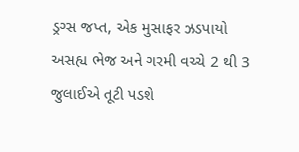ડ્રગ્સ જપ્ત, એક મુસાફર ઝડપાયો
અસહ્ય ભેજ અને ગરમી વચ્ચે 2 થી 3 જુલાઈએ તૂટી પડશે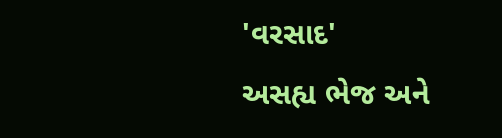'વરસાદ'
અસહ્ય ભેજ અને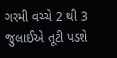ગરમી વચ્ચે 2 થી 3 જુલાઈએ તૂટી પડશે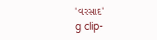'વરસાદ'
g clip-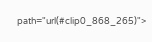path="url(#clip0_868_265)">